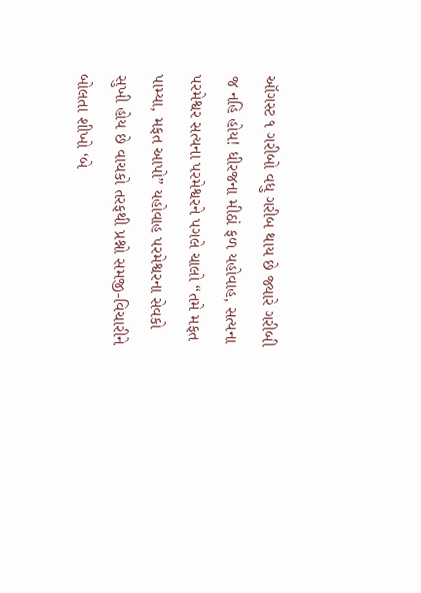ઑગસ્ટ ૧ ગરીબો વધુ ગરીબ થાય છે જ્યારે ગરીબી જ નહિ હોય! ધીરજના મીઠાં ફળ યહોવાહ, સત્યના પરમેશ્વર સત્યના પરમેશ્વરને પગલે ચાલો “તમે મફત પામ્યા, મફત આપો” યહોવાહ પરમેશ્વરના સેવકો સુખી હોય છે વાચકો તરફથી પ્રશ્નો સમજી-વિચારીને બોલતા શીખો ‘બે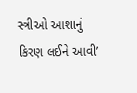સ્ત્રીઓ આશાનું કિરણ લઈને આવી’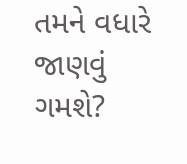તમને વધારે જાણવું ગમશે?